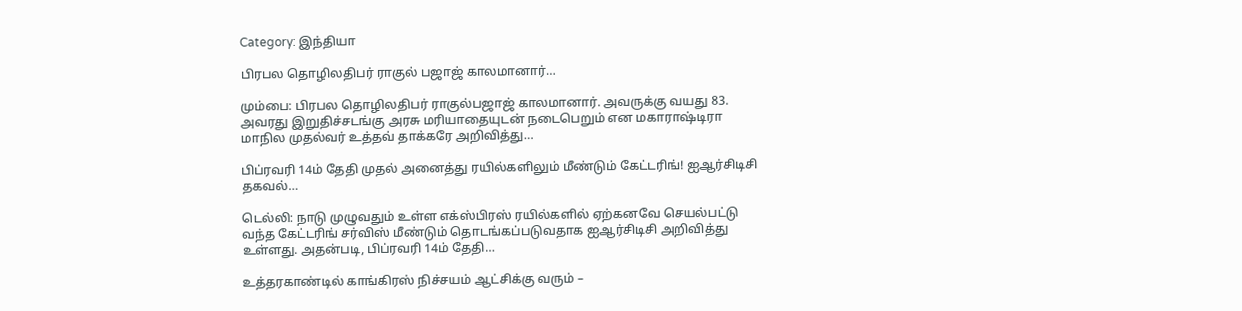Category: இந்தியா

பிரபல தொழிலதிபர் ராகுல் பஜாஜ் காலமானார்…

மும்பை: பிரபல தொழிலதிபர் ராகுல்பஜாஜ் காலமானார். அவருக்கு வயது 83. அவரது இறுதிச்சடங்கு அரசு மரியாதையுடன் நடைபெறும் என மகாராஷ்டிரா மாநில முதல்வர் உத்தவ் தாக்கரே அறிவித்து…

பிப்ரவரி 14ம் தேதி முதல் அனைத்து ரயில்களிலும் மீண்டும் கேட்டரிங்! ஐஆர்சிடிசி தகவல்…

டெல்லி: நாடு முழுவதும் உள்ள எக்ஸ்பிரஸ் ரயில்களில் ஏற்கனவே செயல்பட்டு வந்த கேட்டரிங் சர்விஸ் மீண்டும் தொடங்கப்படுவதாக ஐஆர்சிடிசி அறிவித்து உள்ளது. அதன்படி, பிப்ரவரி 14ம் தேதி…

உத்தரகாண்டில் காங்கிரஸ் நிச்சயம் ஆட்சிக்கு வரும் –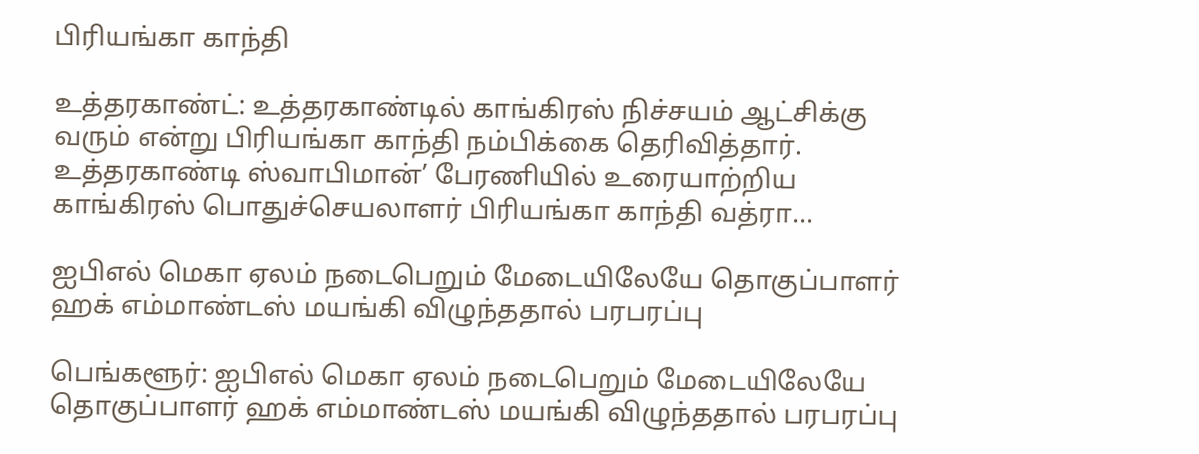பிரியங்கா காந்தி

உத்தரகாண்ட்: உத்தரகாண்டில் காங்கிரஸ் நிச்சயம் ஆட்சிக்கு வரும் என்று பிரியங்கா காந்தி நம்பிக்கை தெரிவித்தார். உத்தரகாண்டி ஸ்வாபிமான்’ பேரணியில் உரையாற்றிய காங்கிரஸ் பொதுச்செயலாளர் பிரியங்கா காந்தி வத்ரா…

ஐபிஎல் மெகா ஏலம் நடைபெறும் மேடையிலேயே தொகுப்பாளர் ஹக் எம்மாண்டஸ் மயங்கி விழுந்ததால் பரபரப்பு

பெங்களூர்: ஐபிஎல் மெகா ஏலம் நடைபெறும் மேடையிலேயே தொகுப்பாளர் ஹக் எம்மாண்டஸ் மயங்கி விழுந்ததால் பரபரப்பு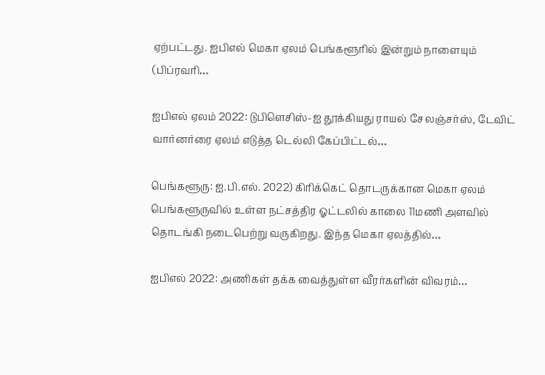ஏற்பட்டது. ஐபிஎல் மெகா ஏலம் பெங்களூரில் இன்றும் நாளையும் (பிப்ரவரி…

ஐபிஎல் ஏலம் 2022: டுபிளெசிஸ்-ஐ தூக்கியது ராயல் சேலஞ்சர்ஸ், டேவிட் வார்னர்ரை ஏலம் எடுத்த டெல்லி கேப்பிட்டல்…

பெங்களூரு: ஐ.பி.எல். 2022) கிரிக்கெட் தொடருக்கான மெகா ஏலம் பெங்களூருவில் உள்ள நட்சத்திர ஓட்டலில் காலை 11மணி அளவில் தொடங்கி நடைபெற்று வருகிறது. இந்த மெகா ஏலத்தில்…

ஐபிஎல் 2022: அணிகள் தக்க வைத்துள்ள வீரர்களின் விவரம்…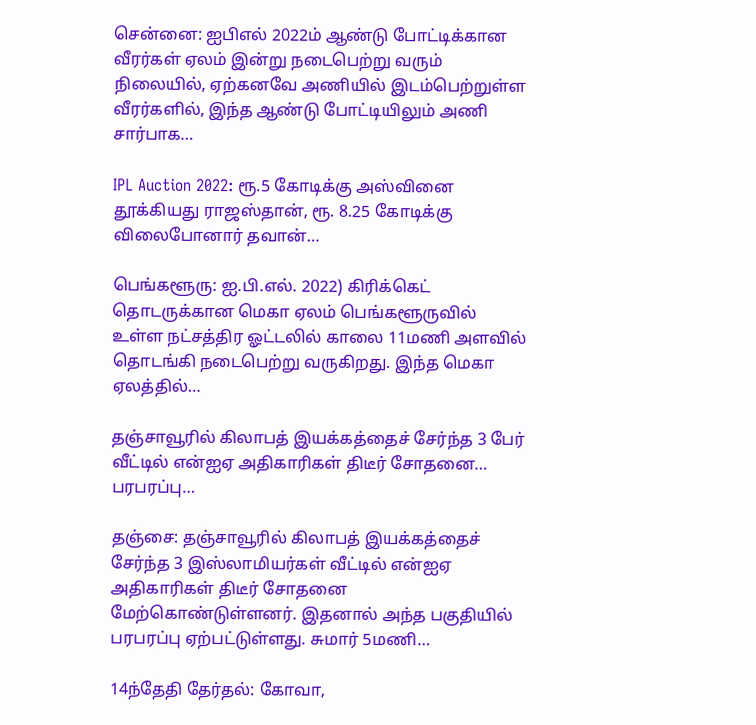சென்னை: ஐபிஎல் 2022ம் ஆண்டு போட்டிக்கான வீரர்கள் ஏலம் இன்று நடைபெற்று வரும் நிலையில், ஏற்கனவே அணியில் இடம்பெற்றுள்ள வீரர்களில், இந்த ஆண்டு போட்டியிலும் அணி சார்பாக…

IPL Auction 2022: ரூ.5 கோடிக்கு அஸ்வினை தூக்கியது ராஜஸ்தான், ரூ. 8.25 கோடிக்கு விலைபோனார் தவான்…

பெங்களூரு: ஐ.பி.எல். 2022) கிரிக்கெட் தொடருக்கான மெகா ஏலம் பெங்களூருவில் உள்ள நட்சத்திர ஓட்டலில் காலை 11மணி அளவில் தொடங்கி நடைபெற்று வருகிறது. இந்த மெகா ஏலத்தில்…

தஞ்சாவூரில் கிலாபத் இயக்கத்தைச் சேர்ந்த 3 பேர் வீட்டில் என்ஐஏ அதிகாரிகள் திடீர் சோதனை… பரபரப்பு…

தஞ்சை: தஞ்சாவூரில் கிலாபத் இயக்கத்தைச் சேர்ந்த 3 இஸ்லாமியர்கள் வீட்டில் என்ஐஏ அதிகாரிகள் திடீர் சோதனை மேற்கொண்டுள்ளனர். இதனால் அந்த பகுதியில் பரபரப்பு ஏற்பட்டுள்ளது. சுமார் 5மணி…

14ந்தேதி தேர்தல்: கோவா,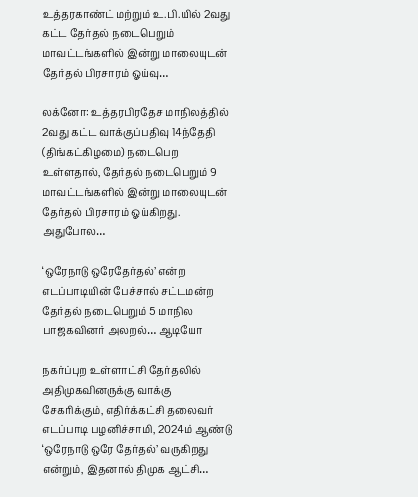உத்தரகாண்ட் மற்றும் உ.பி.யில் 2வது கட்ட தேர்தல் நடைபெறும் மாவட்டங்களில் இன்று மாலையுடன் தேர்தல் பிரசாரம் ஓய்வு…

லக்னோ: உத்தரபிரதேச மாநிலத்தில் 2வது கட்ட வாக்குப்பதிவு 14ந்தேதி (திங்கட்கிழமை) நடைபெற உள்ளதால், தேர்தல் நடைபெறும் 9 மாவட்டங்களில் இன்று மாலையுடன் தேர்தல் பிரசாரம் ஓய்கிறது. அதுபோல…

‘ஒரேநாடு ஒரேதேர்தல்’ என்ற எடப்பாடியின் பேச்சால் சட்டமன்ற தேர்தல் நடைபெறும் 5 மாநில பாஜகவினர் அலறல்… ஆடியோ

நகர்ப்புற உள்ளாட்சி தேர்தலில் அதிமுகவினருக்கு வாக்கு சேகரிக்கும், எதிர்க்கட்சி தலைவர் எடப்பாடி பழனிச்சாமி, 2024ம் ஆண்டு ‘ஒரேநாடு ஒரே தேர்தல்’ வருகிறது என்றும், இதனால் திமுக ஆட்சி…